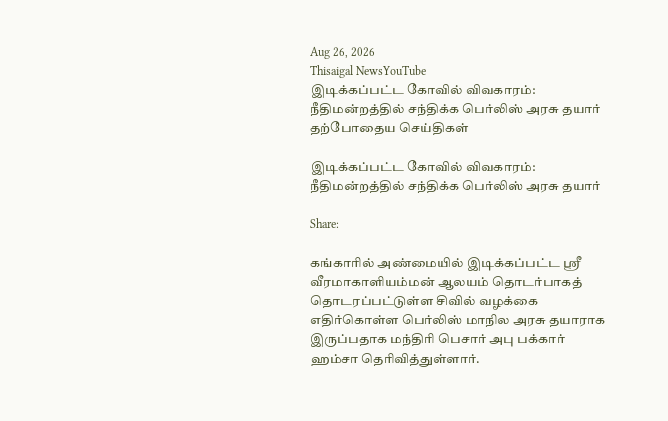Aug 26, 2026
Thisaigal NewsYouTube
இடிக்கப்பட்ட கோவில் விவகாரம்: நீதிமன்றத்தில் சந்திக்க பெர்லிஸ் அரசு தயார்
தற்போதைய செய்திகள்

இடிக்கப்பட்ட கோவில் விவகாரம்: நீதிமன்றத்தில் சந்திக்க பெர்லிஸ் அரசு தயார்

Share:

கங்காரில் அண்மையில் இடிக்கப்பட்ட ஸ்ரீ வீரமாகாளியம்மன் ஆலயம் தொடர்பாகத் தொடரப்பட்டுள்ள சிவில் வழக்கை எதிர்கொள்ள பெர்லிஸ் மாநில அரசு தயாராக இருப்பதாக மந்திரி பெசார் அபு பக்கார் ஹம்சா தெரிவித்துள்ளார்.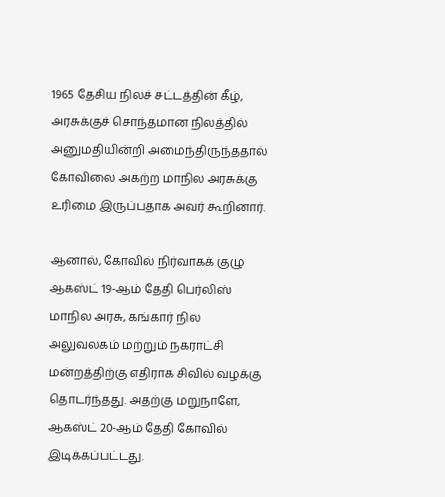1965 தேசிய நிலச் சட்டத்தின் கீழ், அரசுக்குச் சொந்தமான நிலத்தில் அனுமதியின்றி அமைந்திருந்ததால் கோவிலை அகற்ற மாநில அரசுக்கு உரிமை இருப்பதாக அவர் கூறினார்.

ஆனால், கோவில் நிர்வாகக் குழு ஆகஸ்ட் 19-ஆம் தேதி பெர்லிஸ் மாநில அரசு, கங்கார் நில அலுவலகம் மற்றும் நகராட்சி மன்றத்திற்கு எதிராக சிவில் வழக்கு தொடர்ந்தது. அதற்கு மறுநாளே, ஆகஸ்ட் 20-ஆம் தேதி கோவில் இடிக்கப்பட்டது.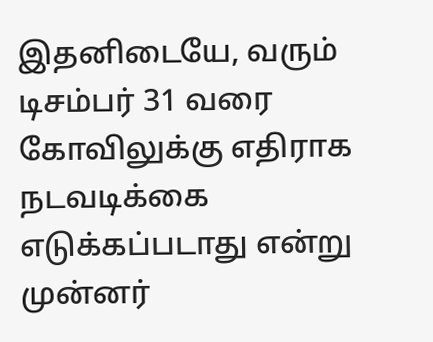இதனிடையே, வரும் டிசம்பர் 31 வரை கோவிலுக்கு எதிராக நடவடிக்கை எடுக்கப்படாது என்று முன்னர்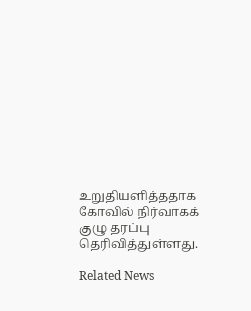உறுதியளித்ததாக கோவில் நிர்வாகக் குழு தரப்பு தெரிவித்துள்ளது.

Related News